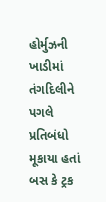હોર્મુઝની ખાડીમાં તંગદિલીને પગલે પ્રતિબંધો મૂકાયા હતાં
બસ કે ટ્રક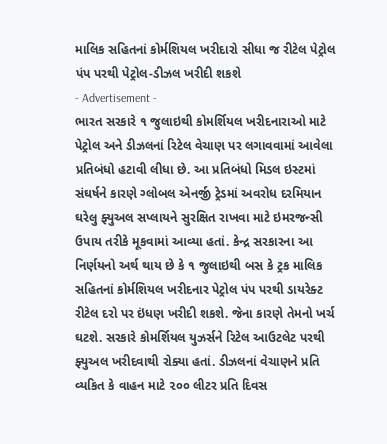માલિક સહિતનાં કોર્મશિયલ ખરીદારો સીધા જ રીટેલ પેટ્રોલ પંપ પરથી પેટ્રોલ-ડીઝલ ખરીદી શકશે
- Advertisement -
ભારત સરકારે ૧ જુલાઇથી કોમર્શિયલ ખરીદનારાઓ માટે પેટ્રોલ અને ડીઝલનાં રિટેલ વેચાણ પર લગાવવામાં આવેલા પ્રતિબંધો હટાવી લીધા છે. આ પ્રતિબંધો મિડલ ઇસ્ટમાં સંઘર્ષને કારણે ગ્લોબલ એનર્જી ટ્રેડમાં અવરોધ દરમિયાન ઘરેલુ ફ્યુઅલ સપ્લાયને સુરક્ષિત રાખવા માટે ઇમરજન્સી ઉપાય તરીકે મૂકવામાં આવ્યા હતાં. કેન્દ્ર સરકારના આ નિર્ણયનો અર્થ થાય છે કે ૧ જુલાઇથી બસ કે ટ્રક માલિક સહિતનાં કોર્મશિયલ ખરીદનાર પેટ્રોલ પંપ પરથી ડાયરેક્ટ રીટેલ દરો પર ઇંધણ ખરીદી શકશે. જેના કારણે તેમનો ખર્ચ ઘટશે. સરકારે કોમર્શિયલ યુઝર્સને રિટેલ આઉટલેટ પરથી ફ્યુઅલ ખરીદવાથી રોક્યા હતાં. ડીઝલનાં વેચાણને પ્રતિ વ્યકિત કે વાહન માટે ૨૦૦ લીટર પ્રતિ દિવસ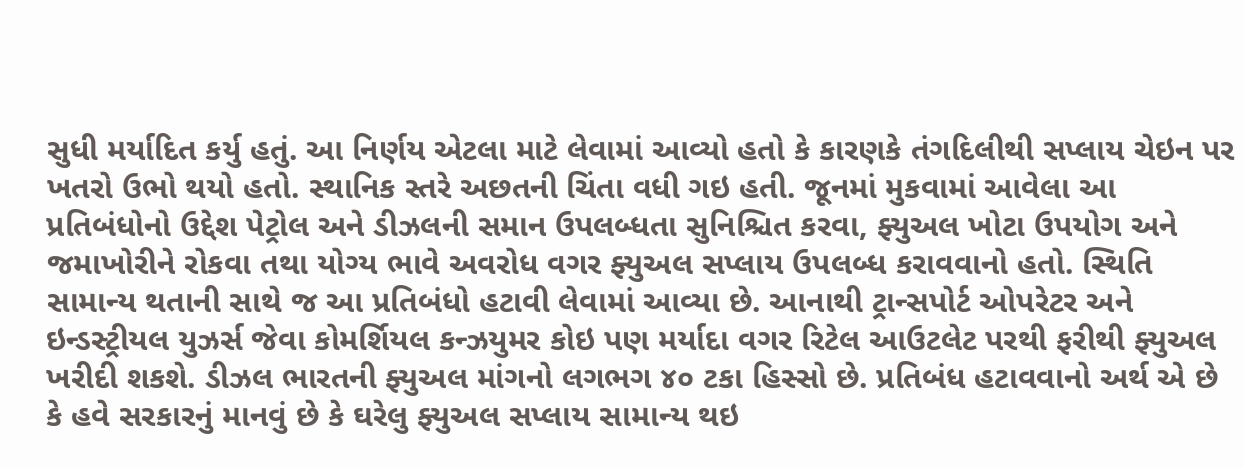સુધી મર્યાદિત કર્યુ હતું. આ નિર્ણય એટલા માટે લેવામાં આવ્યો હતો કે કારણકે તંગદિલીથી સપ્લાય ચેઇન પર ખતરો ઉભો થયો હતો. સ્થાનિક સ્તરે અછતની ચિંતા વધી ગઇ હતી. જૂનમાં મુકવામાં આવેલા આ પ્રતિબંધોનો ઉદ્દેશ પેટ્રોલ અને ડીઝલની સમાન ઉપલબ્ધતા સુનિશ્ચિત કરવા, ફ્યુઅલ ખોટા ઉપયોગ અને જમાખોરીને રોકવા તથા યોગ્ય ભાવે અવરોધ વગર ફ્યુઅલ સપ્લાય ઉપલબ્ધ કરાવવાનો હતો. સ્થિતિ સામાન્ય થતાની સાથે જ આ પ્રતિબંધો હટાવી લેવામાં આવ્યા છે. આનાથી ટ્રાન્સપોર્ટ ઓપરેટર અને ઇન્ડસ્ટ્રીયલ યુઝર્સ જેવા કોમર્શિયલ કન્ઝયુમર કોઇ પણ મર્યાદા વગર રિટેલ આઉટલેટ પરથી ફરીથી ફ્યુઅલ ખરીદી શકશે. ડીઝલ ભારતની ફ્યુઅલ માંગનો લગભગ ૪૦ ટકા હિસ્સો છે. પ્રતિબંધ હટાવવાનો અર્થ એ છે કે હવે સરકારનું માનવું છે કે ઘરેલુ ફ્યુઅલ સપ્લાય સામાન્ય થઇ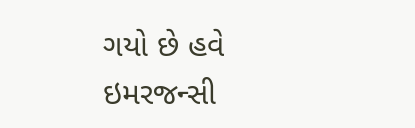ગયો છે હવે ઇમરજન્સી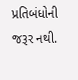પ્રતિબંધોની જરૂર નથી.